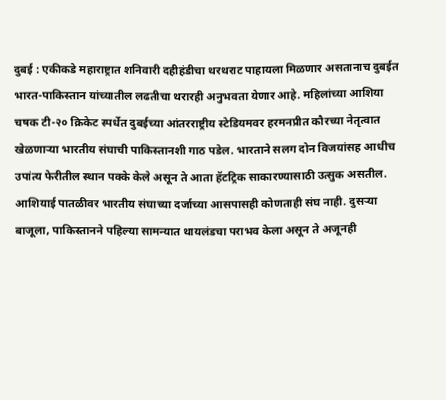दुबई : एकीकडे महाराष्ट्रात शनिवारी दहीहंडीचा थरथराट पाहायला मिळणार असतानाच दुबईत भारत-पाकिस्तान यांच्यातील लढतीचा थरारही अनुभवता येणार आहे. महिलांच्या आशिया चषक टी-२० क्रिकेट स्पर्धेत दुबईच्या आंतरराष्ट्रीय स्टेडियमवर हरमनप्रीत कौरच्या नेतृत्वात खेळणाऱ्या भारतीय संघाची पाकिस्तानशी गाठ पडेल. भारताने सलग दोन विजयांसह आधीच उपांत्य फेरीतील स्थान पक्के केले असून ते आता हॅटट्रिक साकारण्यासाठी उत्सुक असतील.
आशियाई पातळीवर भारतीय संघाच्या दर्जाच्या आसपासही कोणताही संघ नाही. दुसऱ्या बाजूला, पाकिस्तानने पहिल्या सामन्यात थायलंडचा पराभव केला असून ते अजूनही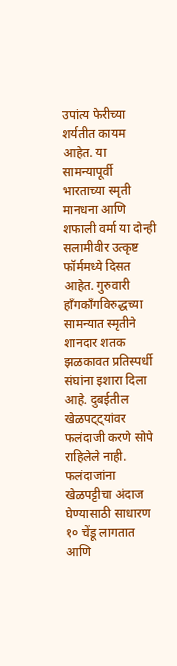उपांत्य फेरीच्या शर्यतीत कायम आहेत. या सामन्यापूर्वी भारताच्या स्मृती मानधना आणि शफाली वर्मा या दोन्ही सलामीवीर उत्कृष्ट फॉर्ममध्ये दिसत आहेत. गुरुवारी हाँगकाँगविरुद्धच्या सामन्यात स्मृतीने शानदार शतक झळकावत प्रतिस्पर्धी संघांना इशारा दिला आहे. दुबईतील खेळपट्ट्यांवर फलंदाजी करणे सोपे राहिलेले नाही. फलंदाजांना खेळपट्टीचा अंदाज घेण्यासाठी साधारण १० चेंडू लागतात आणि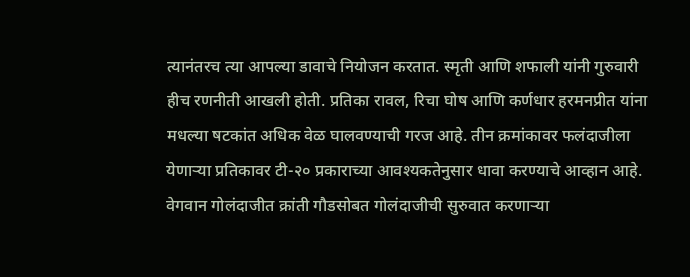त्यानंतरच त्या आपल्या डावाचे नियोजन करतात. स्मृती आणि शफाली यांनी गुरुवारी हीच रणनीती आखली होती. प्रतिका रावल, रिचा घोष आणि कर्णधार हरमनप्रीत यांना मधल्या षटकांत अधिक वेळ घालवण्याची गरज आहे. तीन क्रमांकावर फलंदाजीला येणाऱ्या प्रतिकावर टी-२० प्रकाराच्या आवश्यकतेनुसार धावा करण्याचे आव्हान आहे. वेगवान गोलंदाजीत क्रांती गौडसोबत गोलंदाजीची सुरुवात करणाऱ्या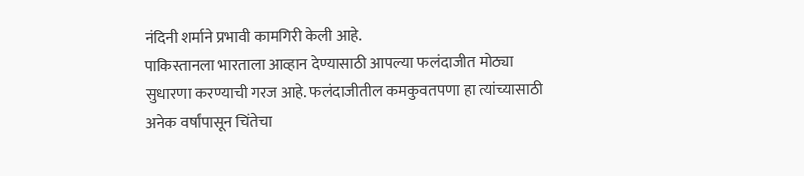नंदिनी शर्माने प्रभावी कामगिरी केली आहे.
पाकिस्तानला भारताला आव्हान देण्यासाठी आपल्या फलंदाजीत मोठ्या सुधारणा करण्याची गरज आहे. फलंदाजीतील कमकुवतपणा हा त्यांच्यासाठी अनेक वर्षांपासून चिंतेचा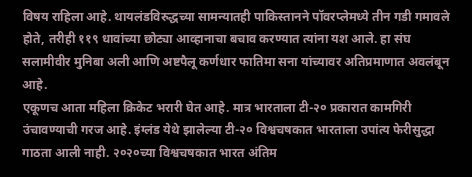विषय राहिला आहे. थायलंडविरुद्धच्या सामन्यातही पाकिस्तानने पॉवरप्लेमध्ये तीन गडी गमावले होते, तरीही ११९ धावांच्या छोट्या आव्हानाचा बचाव करण्यात त्यांना यश आले. हा संघ सलामीवीर मुनिबा अली आणि अष्टपैलू कर्णधार फातिमा सना यांच्यावर अतिप्रमाणात अवलंबून आहे.
एकूणच आता महिला क्रिकेट भरारी घेत आहे. मात्र भारताला टी-२० प्रकारात कामगिरी उंचावण्याची गरज आहे. इंग्लंड येथे झालेल्या टी-२० विश्वचषकात भारताला उपांत्य फेरीसुद्धा गाठता आली नाही. २०२०च्या विश्वचषकात भारत अंतिम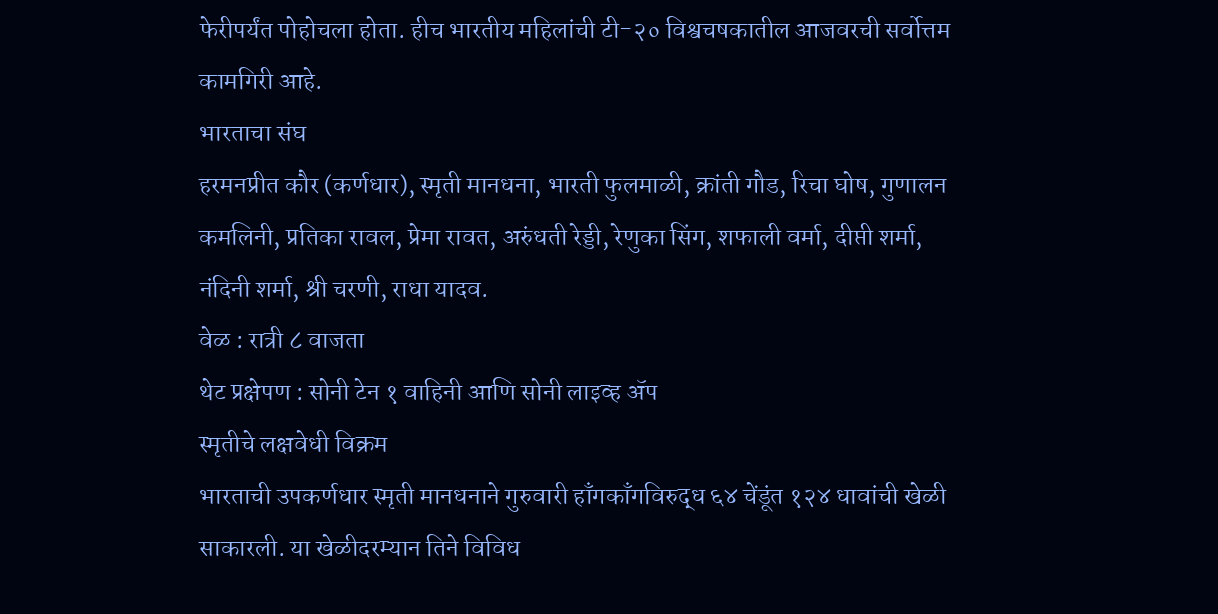फेरीपर्यंत पोहोचला होता. हीच भारतीय महिलांची टी-२० विश्वचषकातील आजवरची सर्वोत्तम कामगिरी आहे.
भारताचा संघ
हरमनप्रीत कौर (कर्णधार), स्मृती मानधना, भारती फुलमाळी, क्रांती गौड, रिचा घोष, गुणालन कमलिनी, प्रतिका रावल, प्रेमा रावत, अरुंधती रेड्डी, रेणुका सिंग, शफाली वर्मा, दीप्ती शर्मा, नंदिनी शर्मा, श्री चरणी, राधा यादव.
वेळ : रात्री ८ वाजता
थेट प्रक्षेपण : सोनी टेन १ वाहिनी आणि सोनी लाइव्ह ॲप
स्मृतीचे लक्षवेधी विक्रम
भारताची उपकर्णधार स्मृती मानधनाने गुरुवारी हाँगकाँगविरुद्ध ६४ चेंडूंत १२४ धावांची खेळी साकारली. या खेळीदरम्यान तिने विविध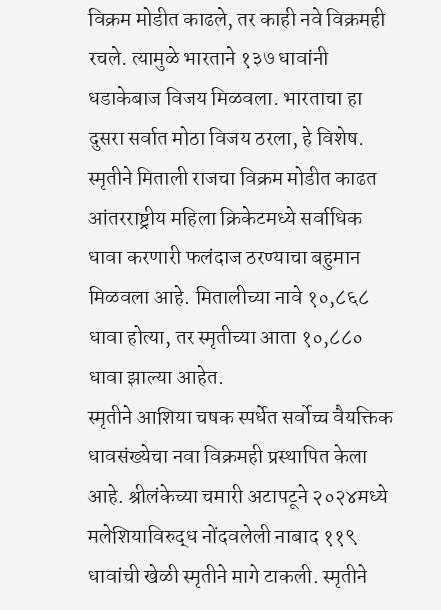विक्रम मोडीत काढले, तर काही नवे विक्रमही रचले. त्यामुळे भारताने १३७ धावांनी धडाकेबाज विजय मिळवला. भारताचा हा दुसरा सर्वात मोठा विजय ठरला, हे विशेष.
स्मृतीने मिताली राजचा विक्रम मोडीत काढत आंतरराष्ट्रीय महिला क्रिकेटमध्ये सर्वाधिक धावा करणारी फलंदाज ठरण्याचा बहुमान मिळवला आहे. मितालीच्या नावे १०,८६८ धावा होत्या, तर स्मृतीच्या आता १०,८८० धावा झाल्या आहेत.
स्मृतीने आशिया चषक स्पर्धेत सर्वोच्च वैयक्तिक धावसंख्येचा नवा विक्रमही प्रस्थापित केला आहे. श्रीलंकेच्या चमारी अटापटूने २०२४मध्ये मलेशियाविरुद्ध नोंदवलेली नाबाद ११९ धावांची खेळी स्मृतीने मागे टाकली. स्मृतीने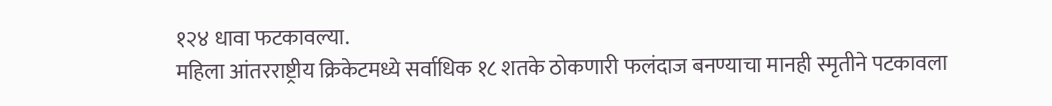१२४ धावा फटकावल्या.
महिला आंतरराष्ट्रीय क्रिकेटमध्ये सर्वाधिक १८ शतके ठोकणारी फलंदाज बनण्याचा मानही स्मृतीने पटकावला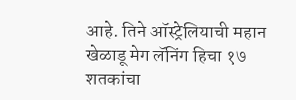आहे. तिने ऑस्ट्रेलियाची महान खेळाडू मेग लॅनिंग हिचा १७ शतकांचा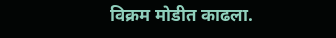विक्रम मोडीत काढला.